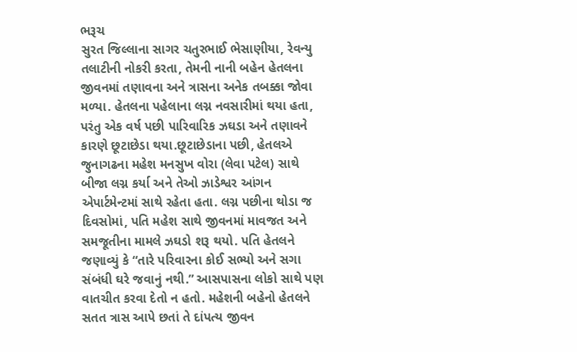ભરૂચ
સુરત જિલ્લાના સાગર ચતુરભાઈ ભેસાણીયા, રેવન્યુ તલાટીની નોકરી કરતા, તેમની નાની બહેન હેતલના જીવનમાં તણાવના અને ત્રાસના અનેક તબક્કા જોવા મળ્યા. હેતલના પહેલાના લગ્ન નવસારીમાં થયા હતા, પરંતુ એક વર્ષ પછી પારિવારિક ઝઘડા અને તણાવને કારણે છૂટાછેડા થયા.છૂટાછેડાના પછી, હેતલએ જુનાગઢના મહેશ મનસુખ વોરા (લેવા પટેલ) સાથે બીજા લગ્ન કર્યા અને તેઓ ઝાડેશ્વર આંગન એપાર્ટમેન્ટમાં સાથે રહેતા હતા. લગ્ન પછીના થોડા જ દિવસોમાં, પતિ મહેશ સાથે જીવનમાં માવજત અને સમજૂતીના મામલે ઝઘડો શરૂ થયો. પતિ હેતલને જણાવ્યું કે “તારે પરિવારના કોઈ સભ્યો અને સગા સંબંધી ઘરે જવાનું નથી.” આસપાસના લોકો સાથે પણ વાતચીત કરવા દેતો ન હતો. મહેશની બહેનો હેતલને સતત ત્રાસ આપે છતાં તે દાંપત્ય જીવન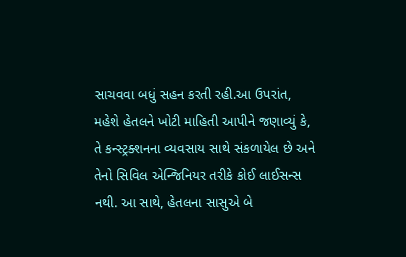સાચવવા બધું સહન કરતી રહી.આ ઉપરાંત, મહેશે હેતલને ખોટી માહિતી આપીને જણાવ્યું કે, તે કન્સ્ટ્રક્શનના વ્યવસાય સાથે સંકળાયેલ છે અને તેનો સિવિલ એન્જિનિયર તરીકે કોઈ લાઈસન્સ નથી. આ સાથે, હેતલના સાસુએ બે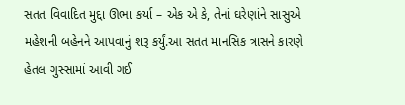સતત વિવાદિત મુદ્દા ઊભા કર્યા – એક એ કે, તેનાં ઘરેણાંને સાસુએ મહેશની બહેનને આપવાનું શરૂ કર્યું.આ સતત માનસિક ત્રાસને કારણે હેતલ ગુસ્સામાં આવી ગઈ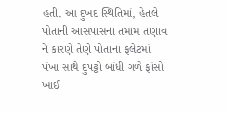હતી. આ દુખદ સ્થિતિમાં, હેતલે પોતાની આસપાસના તમામ તણાવ ને કારણે તેણે પોતાના ફલેટમાં પંખા સાથે દુપટ્ટો બાંધી ગળે ફાંસો ખાઈ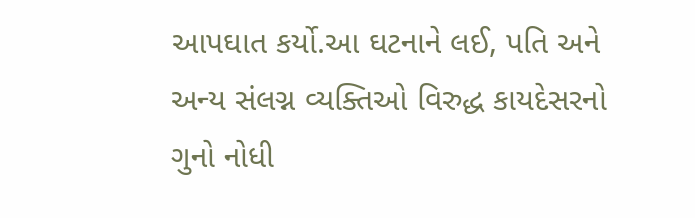આપઘાત કર્યો.આ ઘટનાને લઈ, પતિ અને અન્ય સંલગ્ન વ્યક્તિઓ વિરુદ્ધ કાયદેસરનો ગુનો નોધી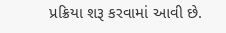પ્રક્રિયા શરૂ કરવામાં આવી છે.